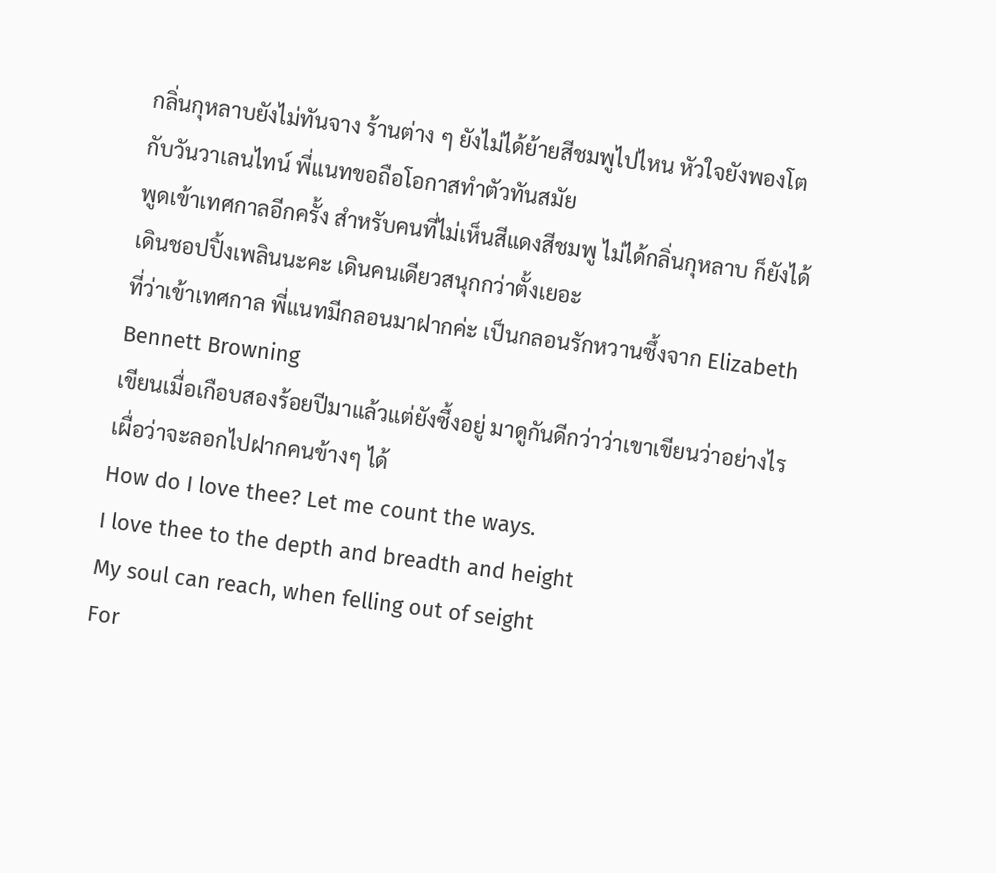กลิ่นกุหลาบยังไม่ทันจาง ร้านต่าง ๆ ยังไม่ได้ย้ายสีชมพูไปไหน หัวใจยังพองโตกับวันวาเลนไทน์ พี่แนทขอถือโอกาสทำตัวทันสมัย
พูดเข้าเทศกาลอีกครั้ง สำหรับคนที่ไม่เห็นสีแดงสีชมพู ไม่ได้กลิ่นกุหลาบ ก็ยังได้เดินชอปปิ้งเพลินนะคะ เดินคนเดียวสนุกกว่าตั้งเยอะ
ที่ว่าเข้าเทศกาล พี่แนทมีกลอนมาฝากค่ะ เป็นกลอนรักหวานซึ้งจาก Elizabeth Bennett Browning
เขียนเมื่อเกือบสองร้อยปีมาแล้วแต่ยังซึ้งอยู่ มาดูกันดีกว่าว่าเขาเขียนว่าอย่างไร เผื่อว่าจะลอกไปฝากคนข้างๆ ได้
How do I love thee? Let me count the ways.
I love thee to the depth and breadth and height
My soul can reach, when felling out of seight
For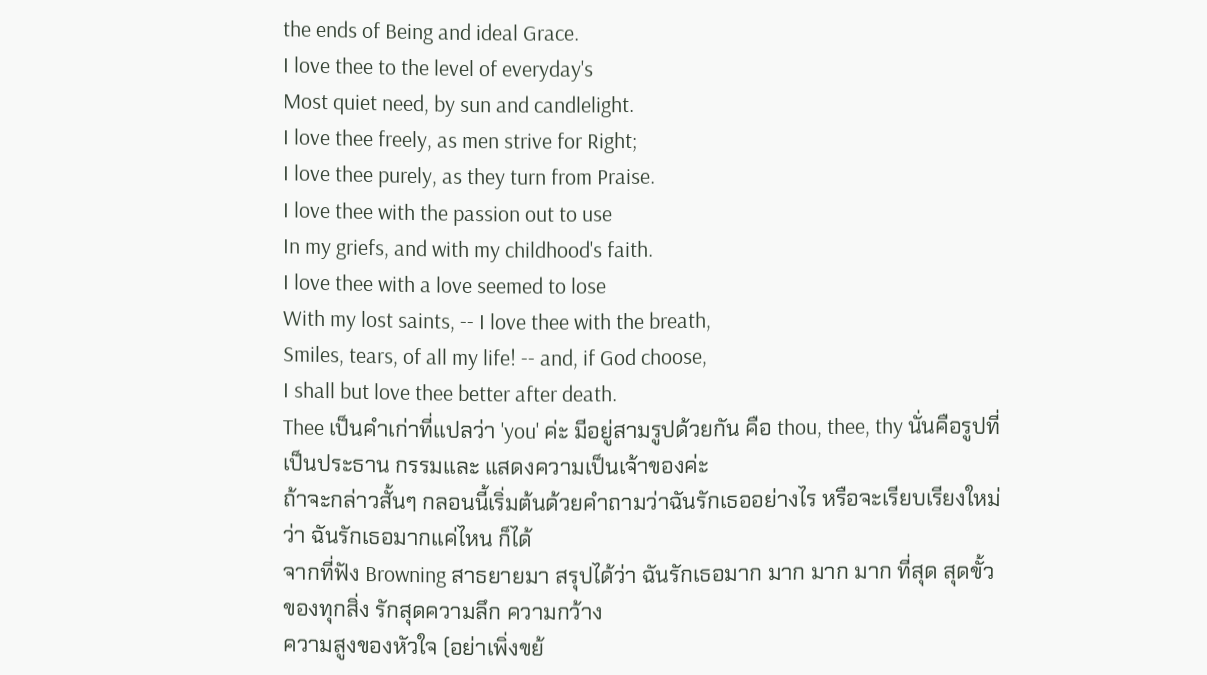the ends of Being and ideal Grace.
I love thee to the level of everyday's
Most quiet need, by sun and candlelight.
I love thee freely, as men strive for Right;
I love thee purely, as they turn from Praise.
I love thee with the passion out to use
In my griefs, and with my childhood's faith.
I love thee with a love seemed to lose
With my lost saints, -- I love thee with the breath,
Smiles, tears, of all my life! -- and, if God choose,
I shall but love thee better after death.
Thee เป็นคำเก่าที่แปลว่า 'you' ค่ะ มีอยู่สามรูปด้วยกัน คือ thou, thee, thy นั่นคือรูปที่เป็นประธาน กรรมและ แสดงความเป็นเจ้าของค่ะ
ถ้าจะกล่าวสั้นๆ กลอนนี้เริ่มต้นด้วยคำถามว่าฉันรักเธออย่างไร หรือจะเรียบเรียงใหม่ว่า ฉันรักเธอมากแค่ไหน ก็ได้
จากที่ฟัง Browning สาธยายมา สรุปได้ว่า ฉันรักเธอมาก มาก มาก มาก ที่สุด สุดขั้วของทุกสิ่ง รักสุดความลึก ความกว้าง
ความสูงของหัวใจ (อย่าเพิ่งขย้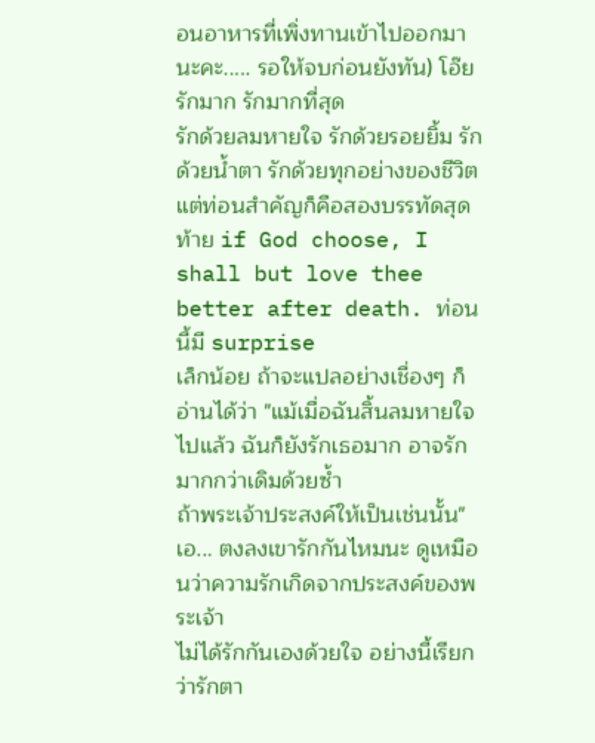อนอาหารที่เพิ่งทานเข้าไปออกมานะคะ..... รอให้จบก่อนยังทัน) โอ๊ย รักมาก รักมากที่สุด
รักด้วยลมหายใจ รักด้วยรอยยิ้ม รักด้วยน้ำตา รักด้วยทุกอย่างของชีวิต
แต่ท่อนสำคัญก็คือสองบรรทัดสุดท้าย if God choose, I shall but love thee better after death. ท่อนนี้มี surprise
เล็กน้อย ถ้าจะแปลอย่างเชื่องๆ ก็อ่านได้ว่า "แม้เมื่อฉันสิ้นลมหายใจไปแล้ว ฉันก็ยังรักเธอมาก อาจรักมากกว่าเดิมด้วยซ้ำ
ถ้าพระเจ้าประสงค์ให้เป็นเช่นนั้น" เอ... ตงลงเขารักกันไหมนะ ดูเหมือนว่าความรักเกิดจากประสงค์ของพระเจ้า
ไม่ได้รักกันเองด้วยใจ อย่างนี้เรียกว่ารักตา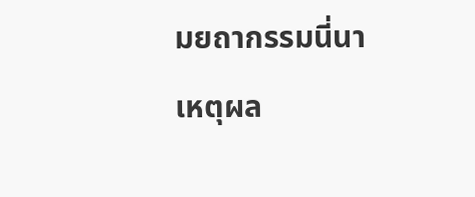มยถากรรมนี่นา
เหตุผล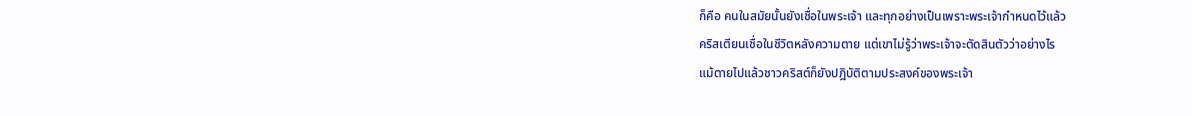ก็คือ คนในสมัยนั้นยังเชื่อในพระเจ้า และทุกอย่างเป็นเพราะพระเจ้ากำหนดไว้แล้ว
คริสเตียนเชื่อในชีวิตหลังความตาย แต่เขาไม่รู้ว่าพระเจ้าจะตัดสินตัวว่าอย่างไร
แม้ตายไปแล้วชาวคริสต์ก็ยังปฎิบัติตามประสงค์ของพระเจ้า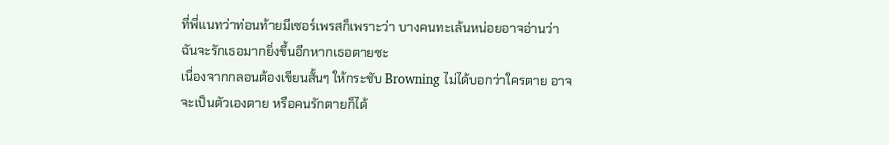ที่พี่แนทว่าท่อนท้ายมีเซอร์เพรสก็เพราะว่า บางคนทะเล้นหน่อยอาจอ่านว่า ฉันจะรักเธอมากยิ่งขึ้นอีกหากเธอตายซะ
เนื่องจากกลอนต้องเขียนสั้นๆ ให้กระชับ Browning ไม่ได้บอกว่าใครตาย อาจจะเป็นตัวเองตาย หรือคนรักตายก็ได้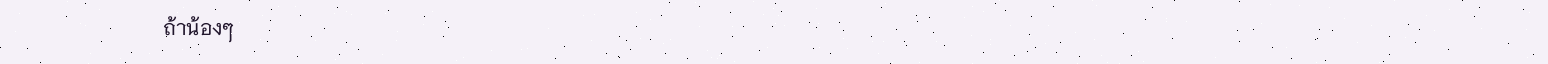ถ้าน้องๆ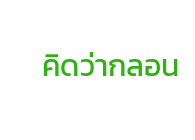คิดว่ากลอน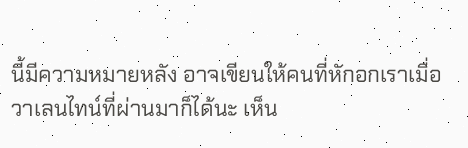นี้มีความหมายหลัง อาจเขียนให้คนที่หักอกเราเมื่อวาเลนไทน์ที่ผ่านมาก็ได้นะ เห็น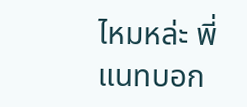ไหมหล่ะ พี่แนทบอก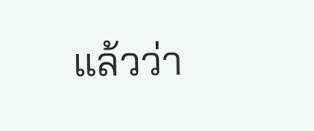แล้วว่า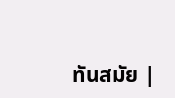ทันสมัย |